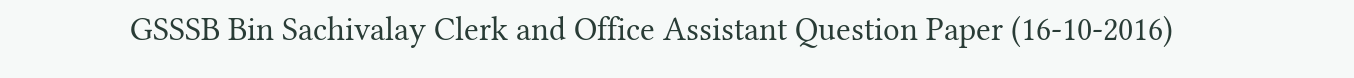GSSSB Bin Sachivalay Clerk and Office Assistant Question Paper (16-10-2016)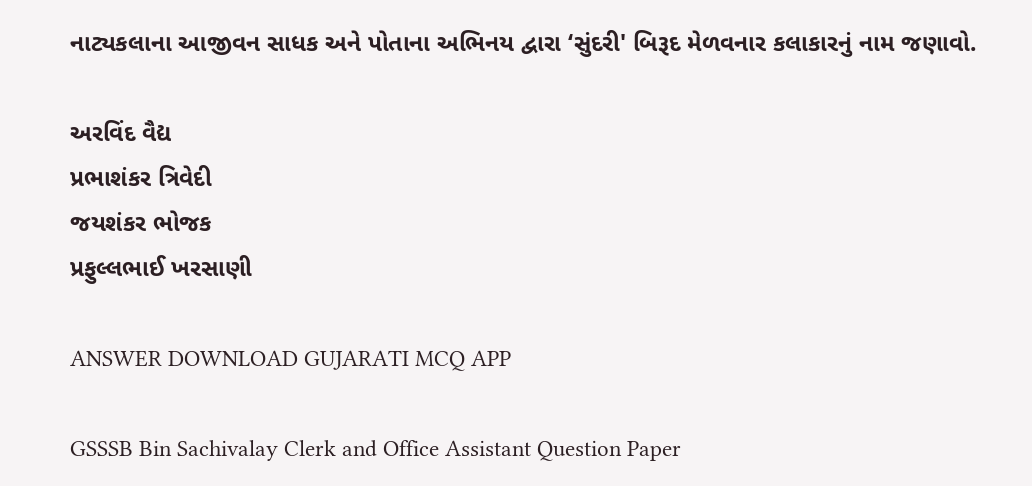નાટ્યકલાના આજીવન સાધક અને પોતાના અભિનય દ્વારા ‘સુંદરી' બિરૂદ મેળવનાર કલાકારનું નામ જણાવો.

અરવિંદ વૈદ્ય
પ્રભાશંકર ત્રિવેદી
જયશંકર ભોજક
પ્રફુલ્લભાઈ ખરસાણી

ANSWER DOWNLOAD GUJARATI MCQ APP

GSSSB Bin Sachivalay Clerk and Office Assistant Question Paper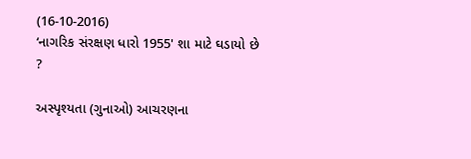(16-10-2016)
‘નાગરિક સંરક્ષણ ધારો 1955' શા માટે ઘડાયો છે ?

અસ્પૃશ્યતા (ગુનાઓ) આચરણના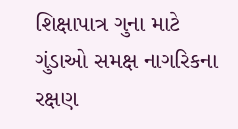શિક્ષાપાત્ર ગુના માટે
ગુંડાઓ સમક્ષ નાગરિકના રક્ષણ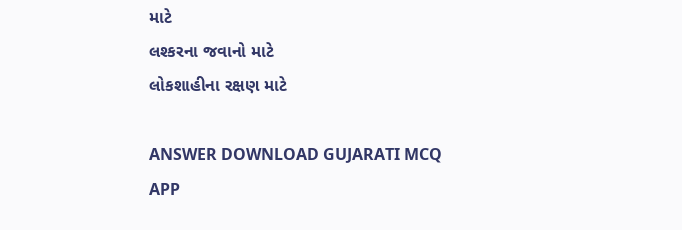માટે
લશ્કરના જવાનો માટે
લોકશાહીના રક્ષણ માટે

ANSWER DOWNLOAD GUJARATI MCQ APP